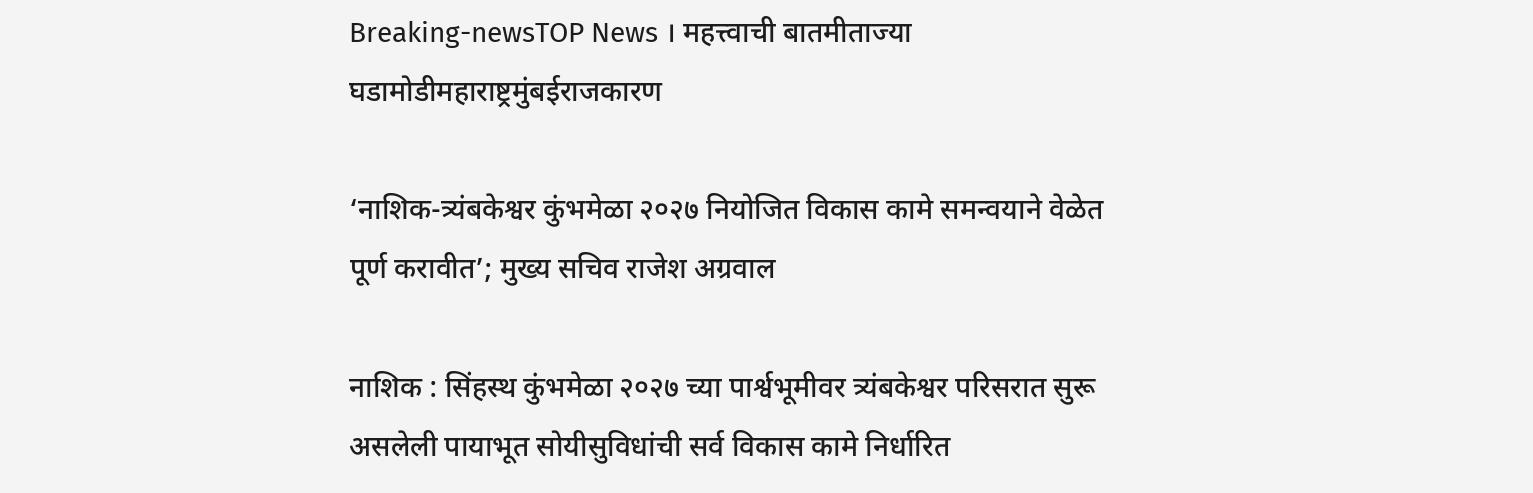Breaking-newsTOP News । महत्त्वाची बातमीताज्या घडामोडीमहाराष्ट्रमुंबईराजकारण

‘नाशिक-त्र्यंबकेश्वर कुंभमेळा २०२७ नियोजित विकास कामे समन्वयाने वेळेत पूर्ण करावीत’; मुख्य सचिव राजेश अग्रवाल

नाशिक : सिंहस्थ कुंभमेळा २०२७ च्या पार्श्वभूमीवर त्र्यंबकेश्वर परिसरात सुरू असलेली पायाभूत सोयीसुविधांची सर्व विकास कामे निर्धारित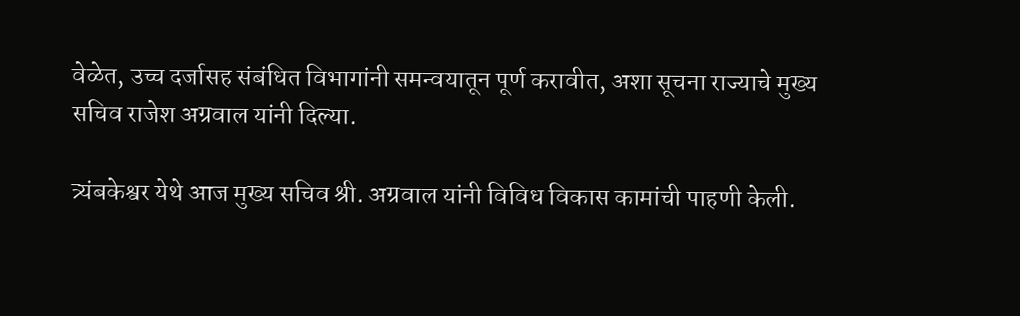वेळेत, उच्च दर्जासह संबंधित विभागांनी समन्वयातून पूर्ण करावीत, अशा सूचना राज्याचे मुख्य सचिव राजेश अग्रवाल यांनी दिल्या.

त्र्यंबकेश्वर येथे आज मुख्य सचिव श्री. अग्रवाल यांनी विविध विकास कामांची पाहणी केली.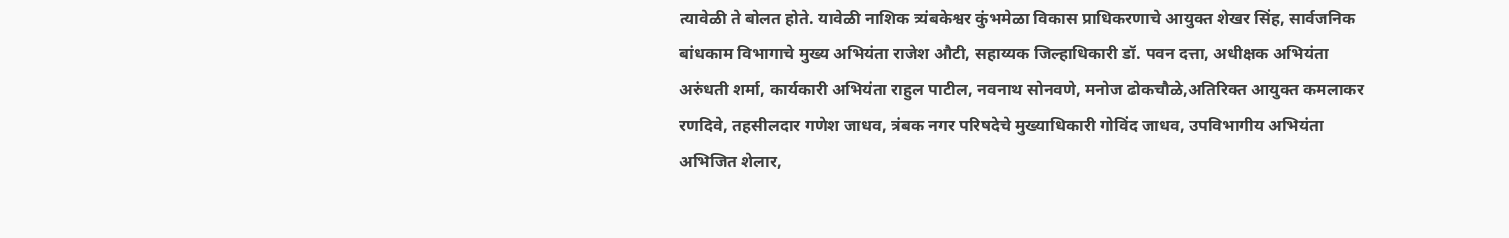त्यावेळी ते बोलत होते. यावेळी नाशिक त्र्यंबकेश्वर कुंभमेळा विकास प्राधिकरणाचे आयुक्त शेखर सिंह, सार्वजनिक बांधकाम विभागाचे मुख्य अभियंता राजेश औटी, सहाय्यक जिल्हाधिकारी डॉ. पवन दत्ता, अधीक्षक अभियंता अरुंधती शर्मा, कार्यकारी अभियंता राहुल पाटील, नवनाथ सोनवणे, मनोज ढोकचौळे,अतिरिक्त आयुक्त कमलाकर रणदिवे, तहसीलदार गणेश जाधव, त्रंबक नगर परिषदेचे मुख्याधिकारी गोविंद जाधव, उपविभागीय अभियंता अभिजित शेलार,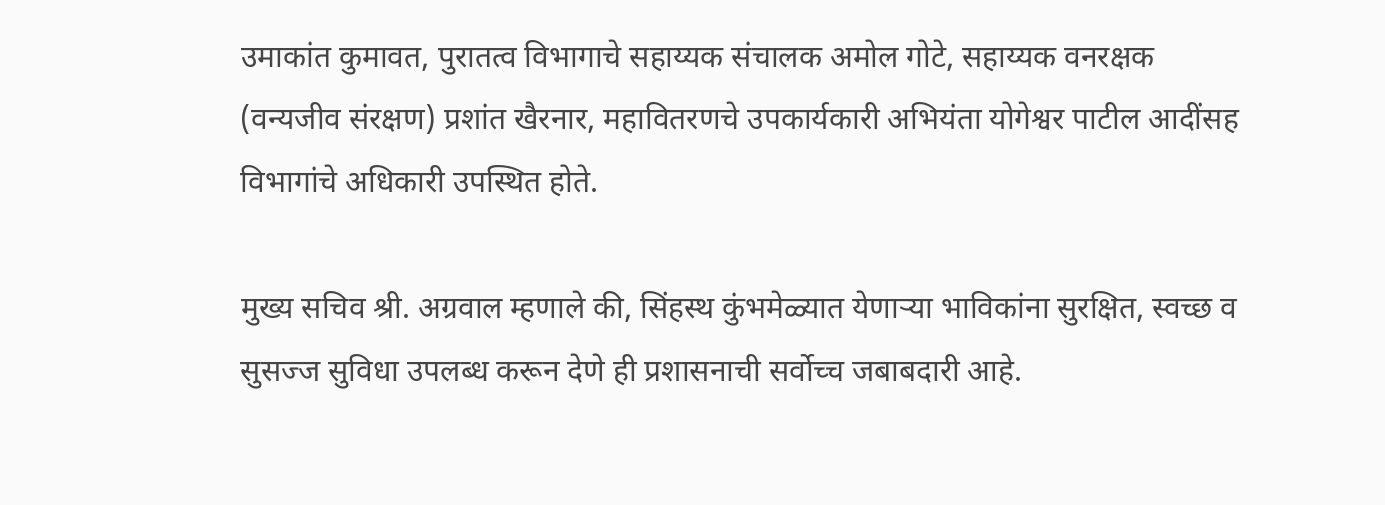उमाकांत कुमावत, पुरातत्व विभागाचे सहाय्यक संचालक अमोल गोटे, सहाय्यक वनरक्षक (वन्यजीव संरक्षण) प्रशांत खैरनार, महावितरणचे उपकार्यकारी अभियंता योगेश्वर पाटील आदींसह विभागांचे अधिकारी उपस्थित होते.

मुख्य सचिव श्री. अग्रवाल म्हणाले की, सिंहस्थ कुंभमेळ्यात येणाऱ्या भाविकांना सुरक्षित, स्वच्छ व सुसज्ज सुविधा उपलब्ध करून देणे ही प्रशासनाची सर्वोच्च जबाबदारी आहे.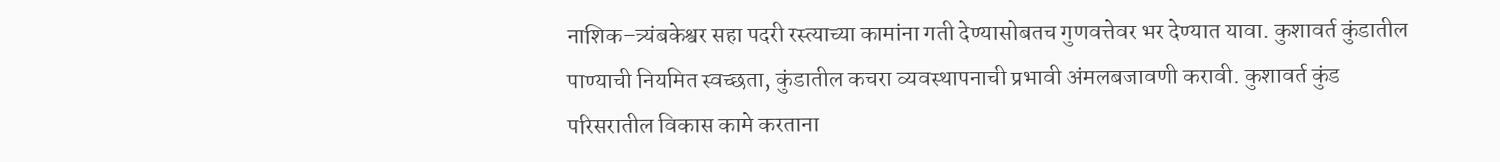नाशिक–त्र्यंबकेश्वर सहा पदरी रस्त्याच्या कामांना गती देण्यासोबतच गुणवत्तेवर भर देण्यात यावा. कुशावर्त कुंडातील पाण्याची नियमित स्वच्छता, कुंडातील कचरा व्यवस्थापनाची प्रभावी अंमलबजावणी करावी. कुशावर्त कुंड परिसरातील विकास कामे करताना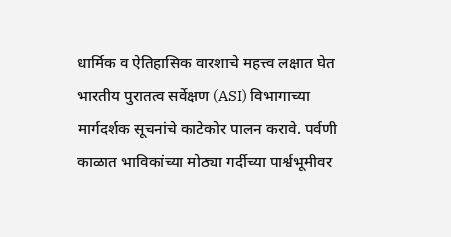धार्मिक व ऐतिहासिक वारशाचे महत्त्व लक्षात घेत भारतीय पुरातत्व सर्वेक्षण (ASI) विभागाच्या मार्गदर्शक सूचनांचे काटेकोर पालन करावे. पर्वणी काळात भाविकांच्या मोठ्या गर्दीच्या पार्श्वभूमीवर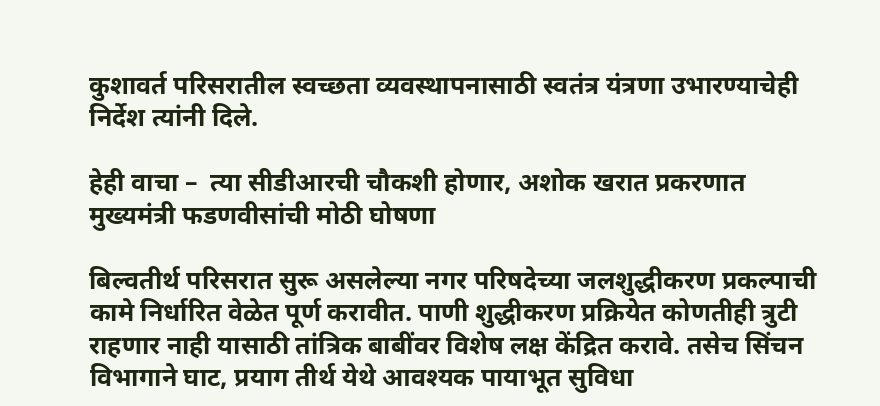कुशावर्त परिसरातील स्वच्छता व्यवस्थापनासाठी स्वतंत्र यंत्रणा उभारण्याचेही निर्देश त्यांनी दिले.

हेही वाचा –  त्या सीडीआरची चौकशी होणार, अशोक खरात प्रकरणात मुख्यमंत्री फडणवीसांची मोठी घोषणा

बिल्वतीर्थ परिसरात सुरू असलेल्या नगर परिषदेच्या जलशुद्धीकरण प्रकल्पाची कामे निर्धारित वेळेत पूर्ण करावीत. पाणी शुद्धीकरण प्रक्रियेत कोणतीही त्रुटी राहणार नाही यासाठी तांत्रिक बाबींवर विशेष लक्ष केंद्रित करावे. तसेच सिंचन विभागाने घाट, प्रयाग तीर्थ येथे आवश्यक पायाभूत सुविधा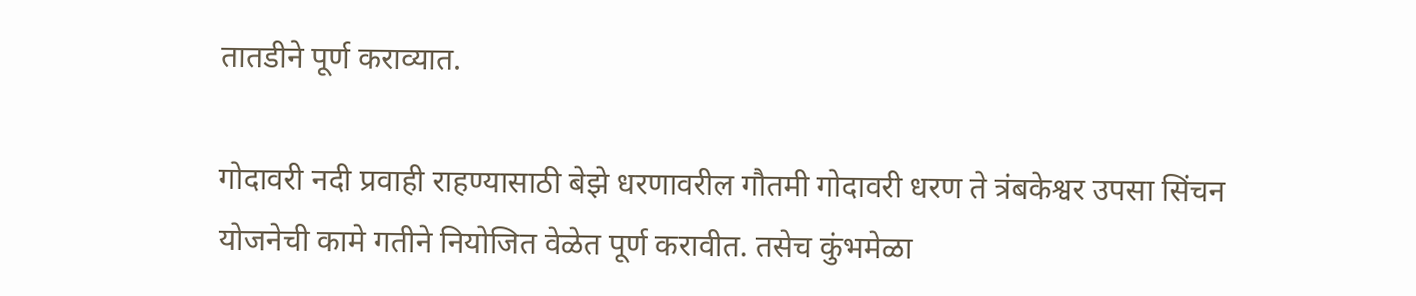तातडीने पूर्ण कराव्यात.

गोदावरी नदी प्रवाही राहण्यासाठी बेझे धरणावरील गौतमी गोदावरी धरण ते त्रंबकेश्वर उपसा सिंचन योजनेची कामे गतीने नियोजित वेळेत पूर्ण करावीत. तसेच कुंभमेळा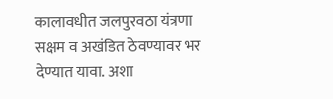कालावधीत जलपुरवठा यंत्रणा सक्षम व अखंडित ठेवण्यावर भर देण्यात यावा. अशा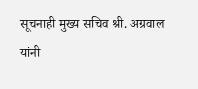सूचनाही मुख्य सचिव श्री. अग्रवाल यांनी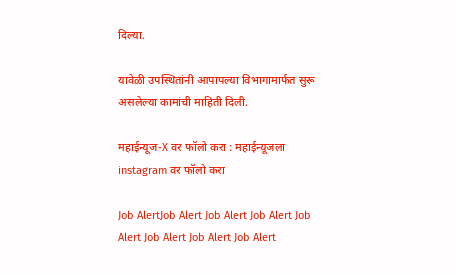दिल्या.

यावेळी उपस्थितांनी आपापल्या विभागामार्फत सुरू असलेल्या कामांची माहिती दिली.

महाईन्यूज-X वर फॉलो करा : महाईन्यूजला instagram वर फॉलो करा

Job AlertJob Alert Job Alert Job Alert Job Alert Job Alert Job Alert Job Alert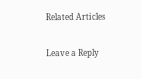Related Articles

Leave a Reply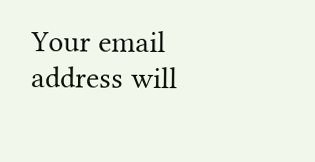Your email address will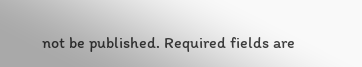not be published. Required fields are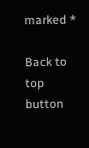marked *

Back to top button